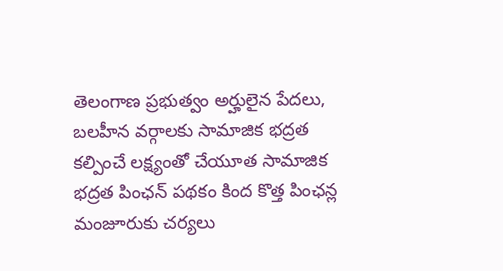తెలంగాణ ప్రభుత్వం అర్హులైన పేదలు, బలహీన వర్గాలకు సామాజిక భద్రత కల్పించే లక్ష్యంతో చేయూత సామాజిక భద్రత పింఛన్ పథకం కింద కొత్త పింఛన్ల మంజూరుకు చర్యలు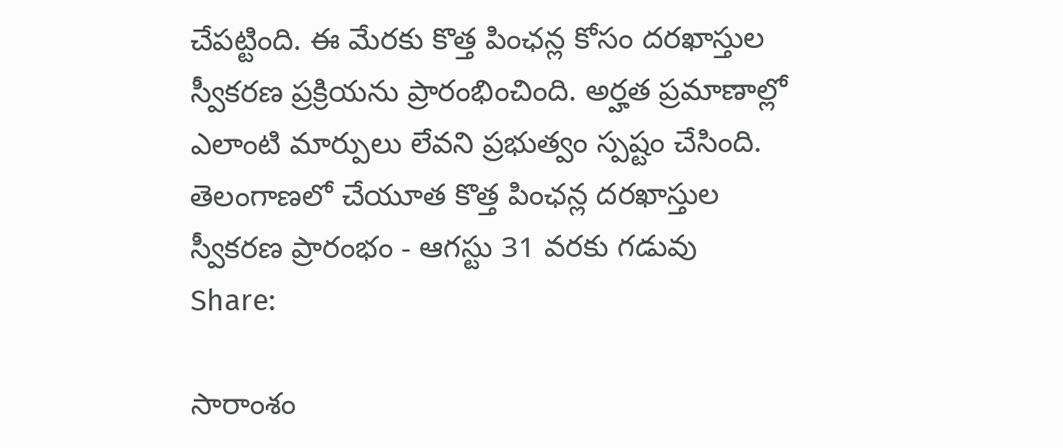చేపట్టింది. ఈ మేరకు కొత్త పింఛన్ల కోసం దరఖాస్తుల స్వీకరణ ప్రక్రియను ప్రారంభించింది. అర్హత ప్రమాణాల్లో ఎలాంటి మార్పులు లేవని ప్రభుత్వం స్పష్టం చేసింది.
తెలంగాణలో చేయూత కొత్త పింఛన్ల దరఖాస్తుల స్వీకరణ ప్రారంభం - ఆగస్టు 31 వరకు గడువు
Share:

సారాంశం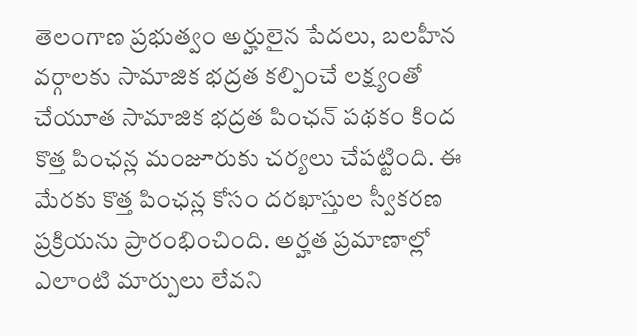తెలంగాణ ప్రభుత్వం అర్హులైన పేదలు, బలహీన వర్గాలకు సామాజిక భద్రత కల్పించే లక్ష్యంతో చేయూత సామాజిక భద్రత పింఛన్ పథకం కింద కొత్త పింఛన్ల మంజూరుకు చర్యలు చేపట్టింది. ఈ మేరకు కొత్త పింఛన్ల కోసం దరఖాస్తుల స్వీకరణ ప్రక్రియను ప్రారంభించింది. అర్హత ప్రమాణాల్లో ఎలాంటి మార్పులు లేవని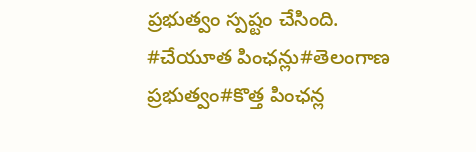ప్రభుత్వం స్పష్టం చేసింది.
#చేయూత పింఛన్లు#తెలంగాణ ప్రభుత్వం#కొత్త పింఛన్ల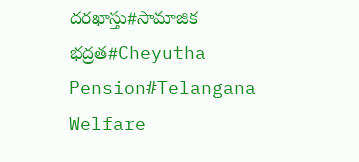దరఖాస్తు#సామాజిక భద్రత#Cheyutha Pension#Telangana Welfare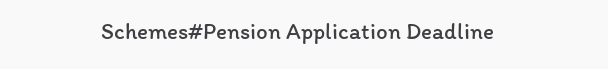Schemes#Pension Application Deadline